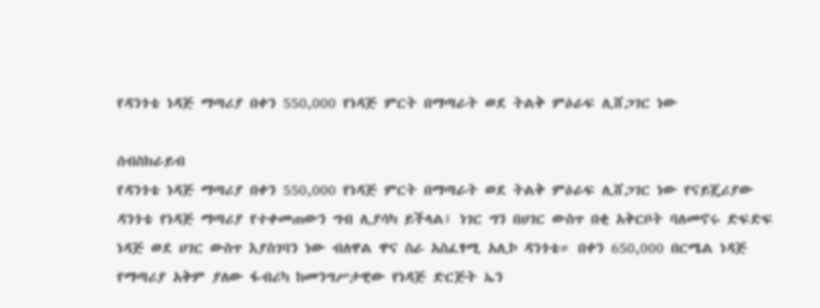የዳንጎቴ ነዳጅ ማጣሪያ በቀን 550,000 የነዳጅ ምርት በማጣራት ወደ ትልቅ ምዕራፍ ሊሸጋገር ነው

ሰብስክራይብ
የዳንጎቴ ነዳጅ ማጣሪያ በቀን 550,000 የነዳጅ ምርት በማጣራት ወደ ትልቅ ምዕራፍ ሊሸጋገር ነው የናይጄሪያው ዳንጎቴ የነዳጅ ማጣሪያ የተቀመጠውን ግብ ሊያሳካ ይችላል፤ ነገር ግን በሀገር ውስጥ በቂ አቅርቦት ባለመኖሩ ድፍድፍ ነዳጅ ወደ ሀገር ውስጥ እያስገባን ነው ብለዋል ዋና ስራ አስፈፃሚ አሊኮ ዳንጎቴ። በቀን 650,000 በርሜል ነዳጅ የማጣሪያ አቅም ያለው ፋብሪካ ከመንግሥታዊው የነዳጅ ድርጅት ኤን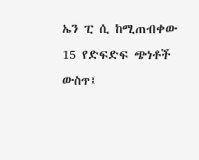ኤን ፒ ሲ ከሚጠብቀው 15 የድፍድፍ ጭነቶች ውስጥ፤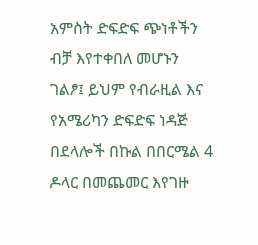አምስት ድፍድፍ ጭነቶችን ብቻ እየተቀበለ መሆኑን ገልፆ፤ ይህም የብራዚል እና የአሜሪካን ድፍድፍ ነዳጅ በደላሎች በኩል በበርሜል 4 ዶላር በመጨመር እየገዙ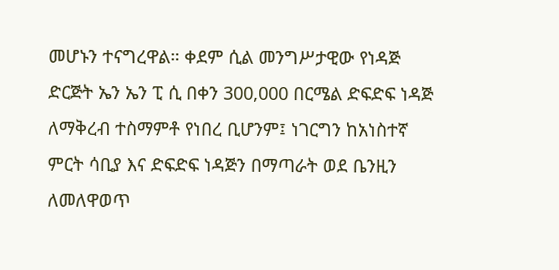መሆኑን ተናግረዋል። ቀደም ሲል መንግሥታዊው የነዳጅ ድርጅት ኤን ኤን ፒ ሲ በቀን 300,000 በርሜል ድፍድፍ ነዳጅ ለማቅረብ ተስማምቶ የነበረ ቢሆንም፤ ነገርግን ከአነስተኛ ምርት ሳቢያ እና ድፍድፍ ነዳጅን በማጣራት ወደ ቤንዚን ለመለዋወጥ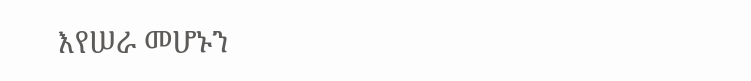እየሠራ መሆኑን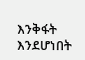እንቅፋት እንደሆነበት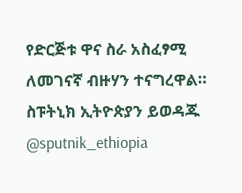የድርጅቱ ዋና ስራ አስፈፃሚ ለመገናኛ ብዙሃን ተናግረዋል። ስፑትኒክ ኢትዮጵያን ይወዳጁ @sputnik_ethiopia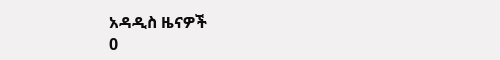አዳዲስ ዜናዎች
0